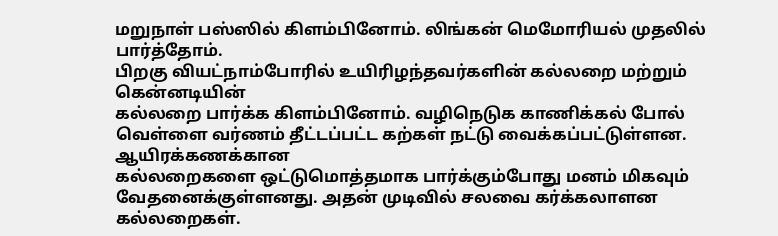மறுநாள் பஸ்ஸில் கிளம்பினோம். லிங்கன் மெமோரியல் முதலில் பார்த்தோம்.
பிறகு வியட்நாம்போரில் உயிரிழந்தவர்களின் கல்லறை மற்றும் கென்னடியின்
கல்லறை பார்க்க கிளம்பினோம். வழிநெடுக காணிக்கல் போல் வெள்ளை வர்ணம் தீட்டப்பட்ட கற்கள் நட்டு வைக்கப்பட்டுள்ளன. ஆயிரக்கணக்கான
கல்லறைகளை ஒட்டுமொத்தமாக பார்க்கும்போது மனம் மிகவும் வேதனைக்குள்ளனது. அதன் முடிவில் சலவை கர்க்கலாளன கல்லறைகள்.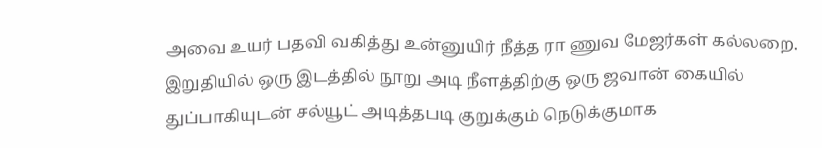அவை உயர் பதவி வகித்து உன்னுயிர் நீத்த ரா ணுவ மேஜர்கள் கல்லறை.
இறுதியில் ஒரு இடத்தில் நூறு அடி நீளத்திற்கு ஒரு ஜவான் கையில் துப்பாகியுடன் சல்யூட் அடித்தபடி குறுக்கும் நெடுக்குமாக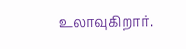உலாவுகிறார்.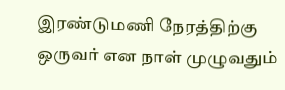இரண்டுமணி நேரத்திற்கு ஒருவர் என நாள் முழுவதும்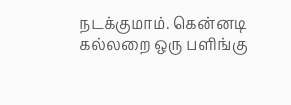நடக்குமாம். கென்னடி
கல்லறை ஒரு பளிங்கு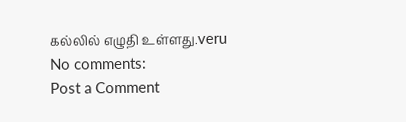கல்லில் எழுதி உள்ளது.veru
No comments:
Post a Comment